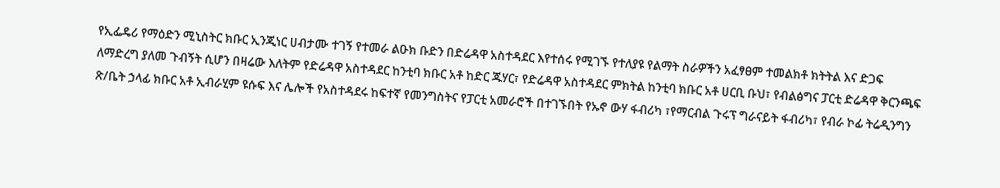የኢፌዴሪ የማዕድን ሚኒስትር ክቡር ኢንጂነር ሀብታሙ ተገኝ የተመራ ልዑክ ቡድን በድሬዳዋ አስተዳደር እየተሰሩ የሚገኙ የተለያዩ የልማት ስራዎችን አፈፃፀም ተመልክቶ ክትትል እና ድጋፍ
ለማድረግ ያለመ ጉብኝት ሲሆን በዛሬው እለትም የድሬዳዋ አስተዳደር ከንቲባ ክቡር አቶ ከድር ጁሃር፣ የድሬዳዋ አስተዳደር ምክትል ከንቲባ ክቡር አቶ ሀርቢ ቡህ፣ የብልፅግና ፓርቲ ድሬዳዋ ቅርንጫፍ ጽ/ቤት ኃላፊ ክቡር አቶ ኢብራሂም ዩሱፍ እና ሌሎች የአስተዳደሩ ከፍተኛ የመንግስትና የፓርቲ አመራሮች በተገኙበት የኡኖ ውሃ ፋብሪካ ፣የማርብል ጉሩፕ ግራናይት ፋብሪካ፣ የብራ ኮፊ ትሬዲንግን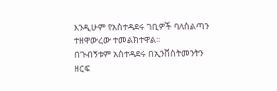እንዲሁም የአስተዳደሩ ገቢዎች ባለስልጣን ተዘዋውረው ተመልክተዋል፡፡
በጉብኝቱም አስተዳደሩ በኢንቨስትመንትን ዘርፍ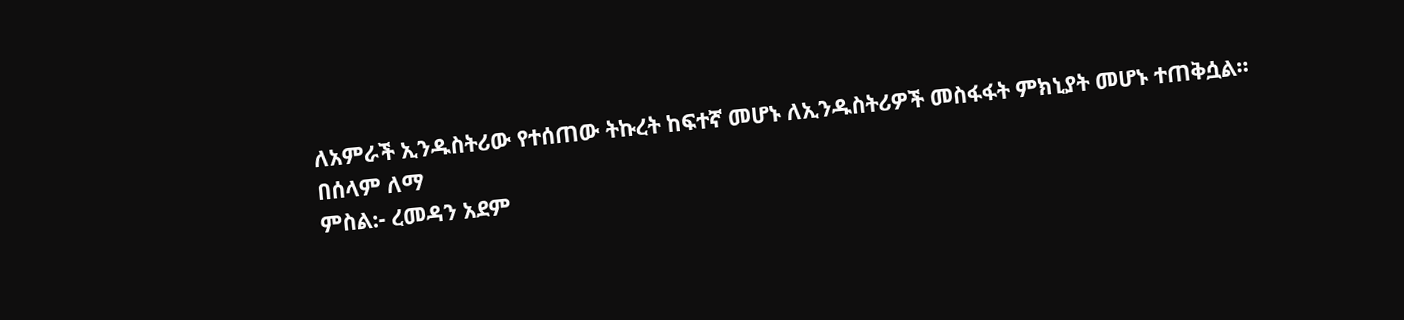ለአምራች ኢንዱስትሪው የተሰጠው ትኩረት ከፍተኛ መሆኑ ለኢንዱስትሪዎች መስፋፋት ምክኒያት መሆኑ ተጠቅሷል።
በሰላም ለማ
ምስል:- ረመዳን አደም